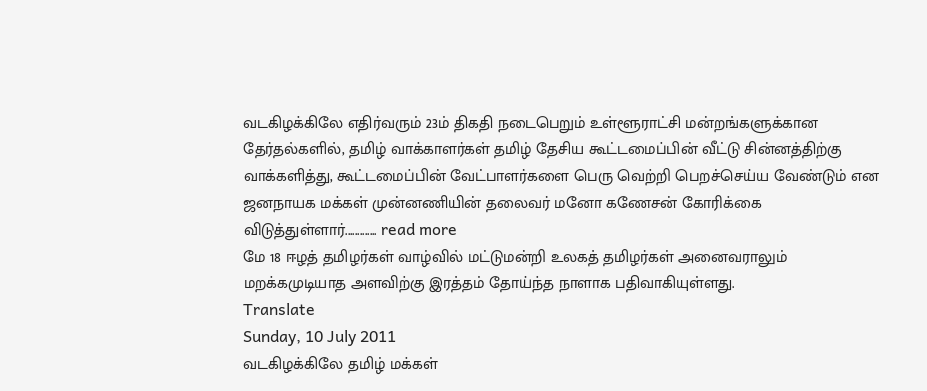வடகிழக்கிலே எதிர்வரும் 23ம் திகதி நடைபெறும் உள்ளூராட்சி மன்றங்களுக்கான தேர்தல்களில், தமிழ் வாக்காளர்கள் தமிழ் தேசிய கூட்டமைப்பின் வீட்டு சின்னத்திற்கு வாக்களித்து, கூட்டமைப்பின் வேட்பாளர்களை பெரு வெற்றி பெறச்செய்ய வேண்டும் என ஜனநாயக மக்கள் முன்னணியின் தலைவர் மனோ கணேசன் கோரிக்கை விடுத்துள்ளார்............. read more
மே 18 ஈழத் தமிழர்கள் வாழ்வில் மட்டுமன்றி உலகத் தமிழர்கள் அனைவராலும் மறக்கமுடியாத அளவிற்கு இரத்தம் தோய்ந்த நாளாக பதிவாகியுள்ளது.
Translate
Sunday, 10 July 2011
வடகிழக்கிலே தமிழ் மக்கள்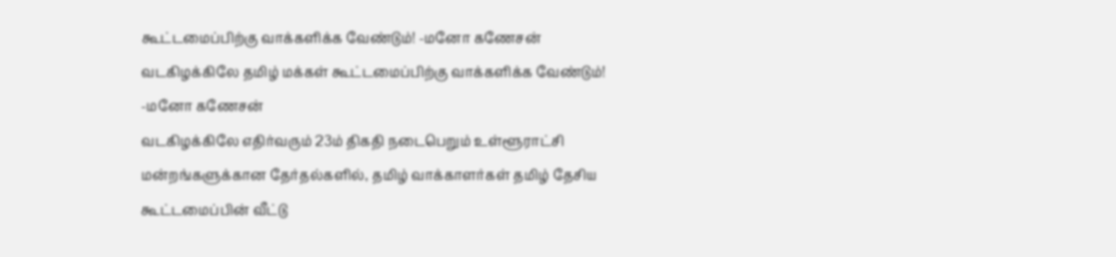கூட்டமைப்பிற்கு வாக்களிக்க வேண்டும்! -மனோ கணேசன்
வடகிழக்கிலே தமிழ் மக்கள் கூட்டமைப்பிற்கு வாக்களிக்க வேண்டும்! -மனோ கணேசன்
வடகிழக்கிலே எதிர்வரும் 23ம் திகதி நடைபெறும் உள்ளூராட்சி மன்றங்களுக்கான தேர்தல்களில், தமிழ் வாக்காளர்கள் தமிழ் தேசிய கூட்டமைப்பின் வீட்டு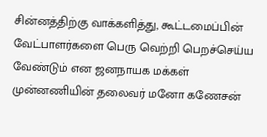சின்னத்திற்கு வாக்களித்து, கூட்டமைப்பின் வேட்பாளர்களை பெரு வெற்றி பெறச்செய்ய வேண்டும் என ஜனநாயக மக்கள் முன்னணியின் தலைவர் மனோ கணேசன்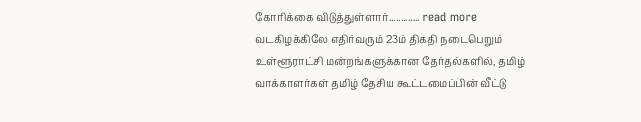கோரிக்கை விடுத்துள்ளார்............. read more
வடகிழக்கிலே எதிர்வரும் 23ம் திகதி நடைபெறும் உள்ளூராட்சி மன்றங்களுக்கான தேர்தல்களில், தமிழ் வாக்காளர்கள் தமிழ் தேசிய கூட்டமைப்பின் வீட்டு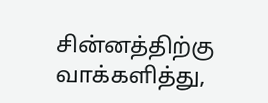சின்னத்திற்கு வாக்களித்து,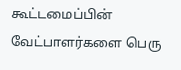கூட்டமைப்பின் வேட்பாளர்களை பெரு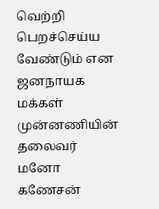வெற்றி பெறச்செய்ய வேண்டும் என ஜனநாயக மக்கள் முன்னணியின் தலைவர் மனோ கணேசன்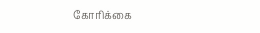கோரிக்கை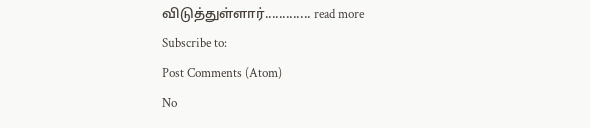விடுத்துள்ளார்............. read more
Subscribe to:
Post Comments (Atom)
No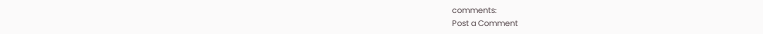comments:
Post a Comment